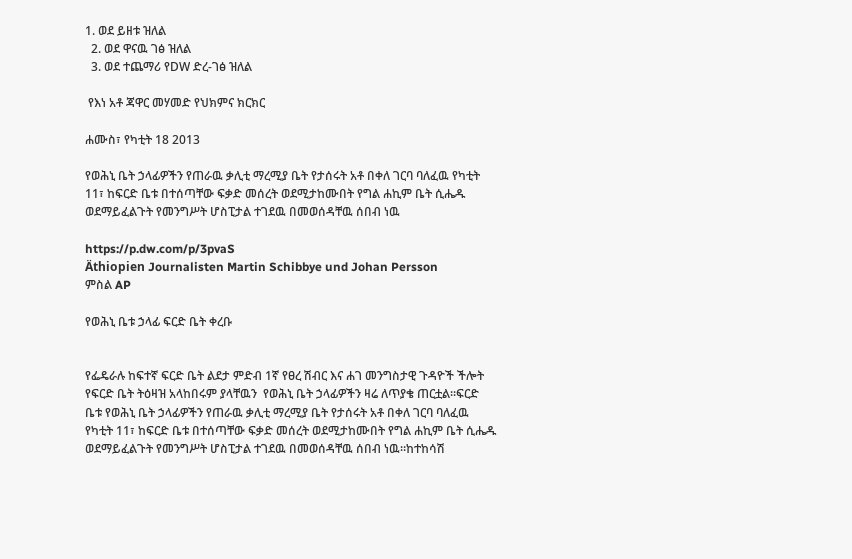1. ወደ ይዘቱ ዝለል
  2. ወደ ዋናዉ ገፅ ዝለል
  3. ወደ ተጨማሪ የDW ድረ-ገፅ ዝለል

 የእነ አቶ ጃዋር መሃመድ የህክምና ክርክር

ሐሙስ፣ የካቲት 18 2013

የወሕኒ ቤት ኃላፊዎችን የጠራዉ ቃሊቲ ማረሚያ ቤት የታሰሩት አቶ በቀለ ገርባ ባለፈዉ የካቲት 11፣ ከፍርድ ቤቱ በተሰጣቸው ፍቃድ መሰረት ወደሚታከሙበት የግል ሐኪም ቤት ሲሔዱ ወደማይፈልጉት የመንግሥት ሆስፒታል ተገደዉ በመወሰዳቸዉ ሰበብ ነዉ

https://p.dw.com/p/3pvaS
Äthiopien Journalisten Martin Schibbye und Johan Persson
ምስል AP

የወሕኒ ቤቱ ኃላፊ ፍርድ ቤት ቀረቡ


የፌዴራሉ ከፍተኛ ፍርድ ቤት ልደታ ምድብ 1ኛ የፀረ ሽብር እና ሐገ መንግስታዊ ጉዳዮች ችሎት የፍርድ ቤት ትዕዛዝ አላከበሩም ያላቸዉን  የወሕኒ ቤት ኃላፊዎችን ዛሬ ለጥያቄ ጠርቷል፡፡ፍርድ ቤቱ የወሕኒ ቤት ኃላፊዎችን የጠራዉ ቃሊቲ ማረሚያ ቤት የታሰሩት አቶ በቀለ ገርባ ባለፈዉ የካቲት 11፣ ከፍርድ ቤቱ በተሰጣቸው ፍቃድ መሰረት ወደሚታከሙበት የግል ሐኪም ቤት ሲሔዱ ወደማይፈልጉት የመንግሥት ሆስፒታል ተገደዉ በመወሰዳቸዉ ሰበብ ነዉ።ከተከሳሽ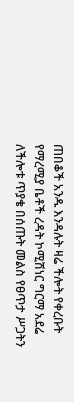ጠበቆች አንዱ እንዳሉት ዛሬ ችሎት የቀረቡት የማረሚያ ቤቶች ረዳት ኮሚሽነር ግርማ አደሬ ለችሎቱ ጥያቄ በሰጡት መልስ የፀጥታ ሥጋትን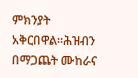ምክንያት አቅርበዋል።ሕዝብን በማጋጨት ሙከራና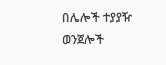በሌሎች ተያያዥ ወንጀሎች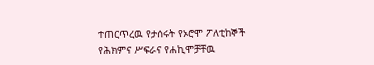ተጠርጥረዉ የታሰሩት የኦሮሞ ፖለቲከኞች የሕክምና ሥፍራና የሐኪሞቻቸዉ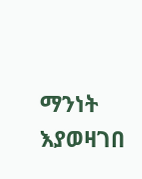ማንነት እያወዛገበ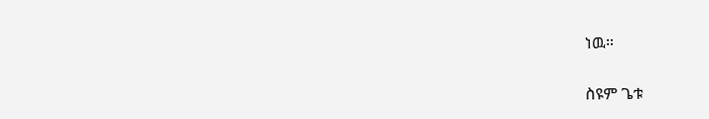ነዉ።

ስዩም ጌቱ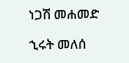ነጋሽ መሐመድ

ኂሩት መለሰ